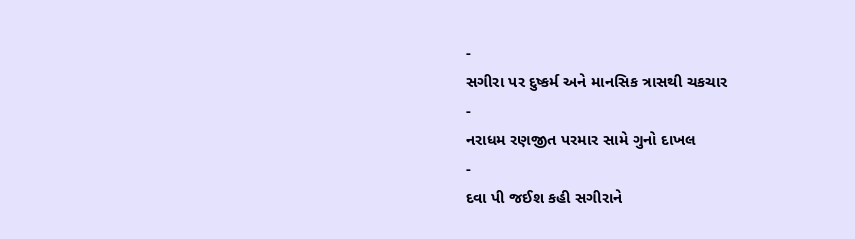-
સગીરા પર દુષ્કર્મ અને માનસિક ત્રાસથી ચકચાર
-
નરાધમ રણજીત પરમાર સામે ગુનો દાખલ
-
દવા પી જઈશ કહી સગીરાને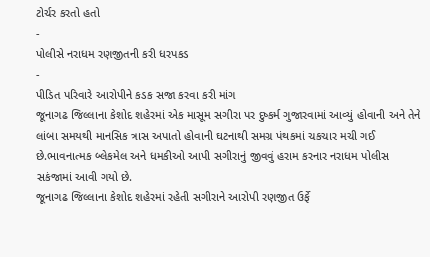ટોર્ચર કરતો હતો
-
પોલીસે નરાધમ રણજીતની કરી ધરપકડ
-
પીડિત પરિવારે આરોપીને કડક સજા કરવા કરી માંગ
જૂનાગઢ જિલ્લાના કેશોદ શહેરમાં એક માસૂમ સગીરા પર દુષ્કર્મ ગુજારવામાં આવ્યું હોવાની અને તેને લાંબા સમયથી માનસિક ત્રાસ અપાતો હોવાની ઘટનાથી સમગ્ર પંથકમાં ચકચાર મચી ગઈ છે.ભાવનાત્મક બ્લેકમેલ અને ધમકીઓ આપી સગીરાનું જીવવું હરામ કરનાર નરાધમ પોલીસ સકંજામાં આવી ગયો છે.
જૂનાગઢ જિલ્લાના કેશોદ શહેરમાં રહેતી સગીરાને આરોપી રણજીત ઉર્ફે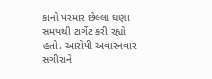કાનો પરમાર છેલ્લા ઘણા સમયથી ટાર્ગેટ કરી રહ્યો હતો. આરોપી અવારનવાર સગીરાને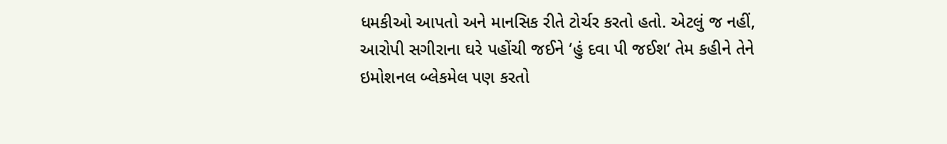ધમકીઓ આપતો અને માનસિક રીતે ટોર્ચર કરતો હતો. એટલું જ નહીં, આરોપી સગીરાના ઘરે પહોંચી જઈને ‘હું દવા પી જઈશ‘ તેમ કહીને તેને ઇમોશનલ બ્લેકમેલ પણ કરતો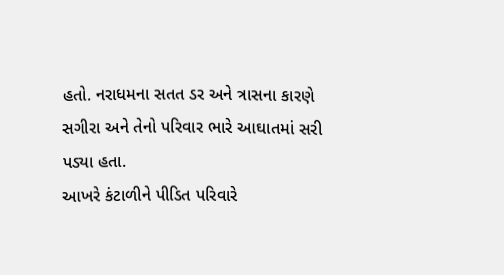હતો. નરાધમના સતત ડર અને ત્રાસના કારણે સગીરા અને તેનો પરિવાર ભારે આઘાતમાં સરી પડ્યા હતા.
આખરે કંટાળીને પીડિત પરિવારે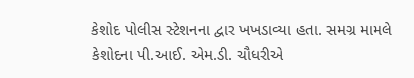કેશોદ પોલીસ સ્ટેશનના દ્વાર ખખડાવ્યા હતા. સમગ્ર મામલે કેશોદના પી.આઈ. એમ.ડી. ચૌધરીએ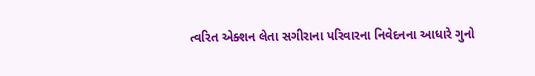ત્વરિત એક્શન લેતા સગીરાના પરિવારના નિવેદનના આધારે ગુનો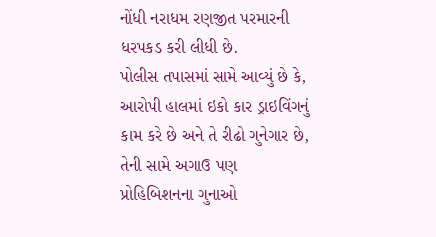નોંધી નરાધમ રણજીત પરમારની ધરપકડ કરી લીધી છે.
પોલીસ તપાસમાં સામે આવ્યું છે કે, આરોપી હાલમાં ઇકો કાર ડ્રાઇવિંગનું કામ કરે છે અને તે રીઢો ગુનેગાર છે, તેની સામે અગાઉ પણ પ્રોહિબિશનના ગુનાઓ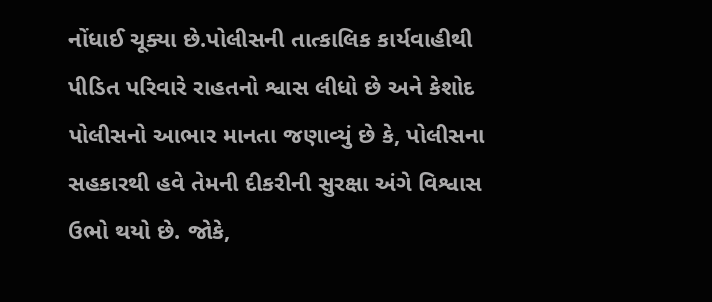નોંધાઈ ચૂક્યા છે.પોલીસની તાત્કાલિક કાર્યવાહીથી પીડિત પરિવારે રાહતનો શ્વાસ લીધો છે અને કેશોદ પોલીસનો આભાર માનતા જણાવ્યું છે કે, પોલીસના સહકારથી હવે તેમની દીકરીની સુરક્ષા અંગે વિશ્વાસ ઉભો થયો છે. જોકે,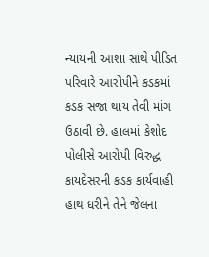ન્યાયની આશા સાથે પીડિત પરિવારે આરોપીને કડકમાં કડક સજા થાય તેવી માંગ ઉઠાવી છે. હાલમાં કેશોદ પોલીસે આરોપી વિરુદ્ધ કાયદેસરની કડક કાર્યવાહી હાથ ધરીને તેને જેલના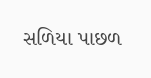સળિયા પાછળ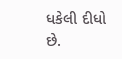ધકેલી દીધો છે.